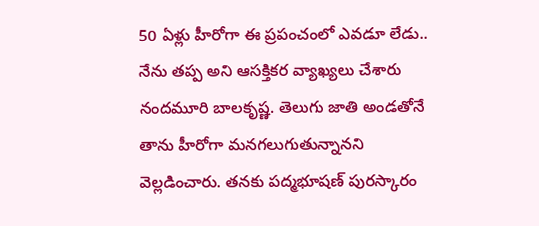50 ఏళ్లు హీరోగా ఈ ప్రపంచంలో ఎవడూ లేడు.. నేను తప్ప అని ఆసక్తికర వ్యాఖ్యలు చేశారు నందమూరి బాలకృష్ణ. తెలుగు జాతి అండతోనే తాను హీరోగా మనగలుగుతున్నానని వెల్లడించారు. తనకు పద్మభూషణ్ పురస్కారం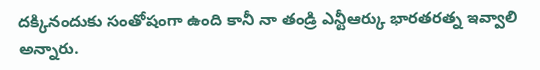దక్కినందుకు సంతోషంగా ఉంది కానీ నా తండ్రి ఎన్టీఆర్కు భారతరత్న ఇవ్వాలి అన్నారు.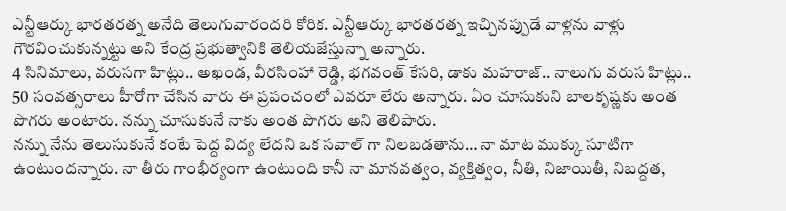ఎన్టీఆర్కు భారతరత్న అనేది తెలుగువారందరి కోరిక. ఎన్టీఆర్కు భారతరత్న ఇచ్చినప్పుడే వాళ్లను వాళ్లు గౌరవించుకున్నట్టు అని కేంద్ర ప్రభుత్వానికి తెలియజేస్తున్నా అన్నారు.
4 సినిమాలు, వరుసగా హిట్లు.. అఖండ, వీరసింహా రెడ్డి, భగవంత్ కేసరి, డాకు మహరాజ్.. నాలుగు వరుస హిట్లు.. 50 సంవత్సరాలు హీరోగా చేసిన వారు ఈ ప్రపంచంలో ఎవరూ లేరు అన్నారు. ఏం చూసుకుని బాలకృష్ణకు అంత పొగరు అంటారు. నన్ను చూసుకునే నాకు అంత పొగరు అని తెలిపారు.
నన్ను నేను తెలుసుకునే కంటే పెద్ద విద్య లేదని ఒక సవాల్ గా నిలబడతాను… నా మాట ముక్కు సూటిగా ఉంటుందన్నారు. నా తీరు గాంభీర్యంగా ఉంటుంది కానీ నా మానవత్వం, వ్యక్తిత్వం, నీతి, నిజాయితీ, నిబద్దత,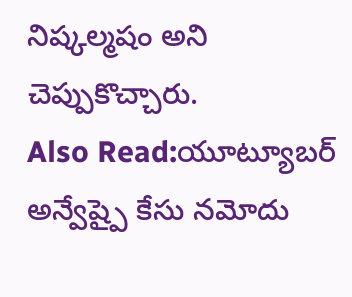నిష్కల్మషం అని చెప్పుకొచ్చారు.
Also Read:యూట్యూబర్ అన్వేష్పై కేసు నమోదు